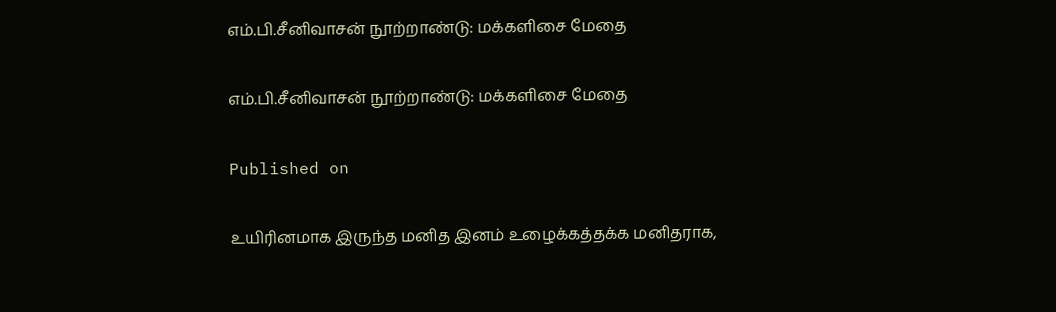எம்.பி.சீனிவாசன் நூற்றாண்டு: மக்களிசை மேதை

எம்.பி.சீனிவாசன் நூற்றாண்டு: மக்களிசை மேதை

Published on

உயிரினமாக இருந்த மனித இனம் உழைக்கத்தக்க மனிதராக,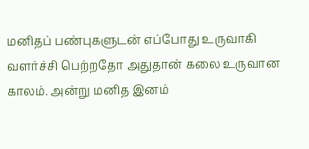மனிதப் பண்புகளுடன் எப்போது உருவாகி வளர்ச்சி பெற்றதோ அதுதான் கலை உருவான காலம். அன்று மனித இனம்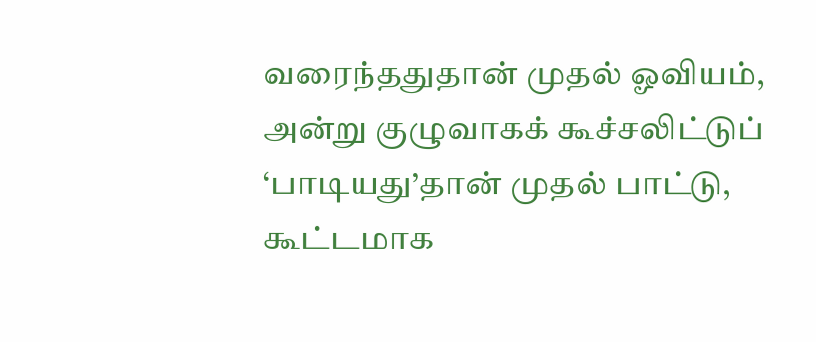வரைந்ததுதான் முதல் ஓவியம், அன்று குழுவாகக் கூச்சலிட்டுப் ‘பாடியது’தான் முதல் பாட்டு, கூட்டமாக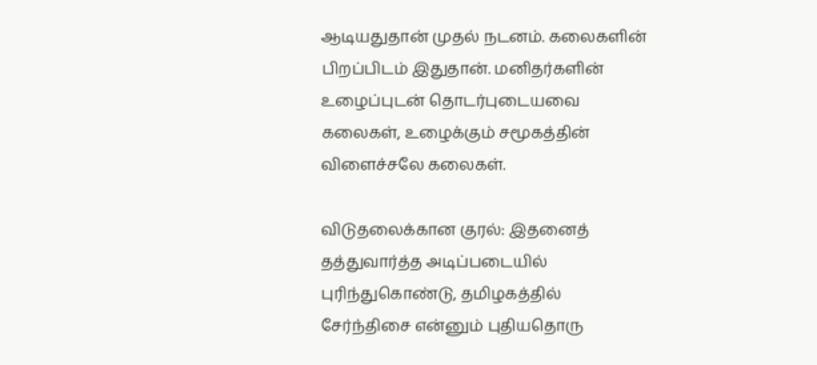ஆடியதுதான் முதல் நடனம். கலைகளின் பிறப்பிடம் இதுதான். மனிதர்களின் உழைப்புடன் தொடர்புடையவை கலைகள், உழைக்கும் சமூகத்தின் விளைச்சலே கலைகள்.

விடுதலைக்கான குரல்: இதனைத் தத்துவார்த்த அடிப்படையில் புரிந்துகொண்டு, தமிழகத்தில் சேர்ந்திசை என்னும் புதியதொரு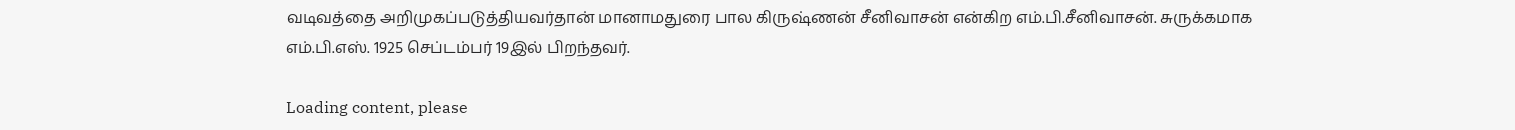வடிவத்தை அறிமுகப்படுத்தியவர்தான் மானாமதுரை பால கிருஷ்ணன் சீனிவாசன் என்கிற எம்.பி.சீனிவாசன். சுருக்கமாக எம்.பி.எஸ். 1925 செப்டம்பர் 19இல் பிறந்தவர்.

Loading content, please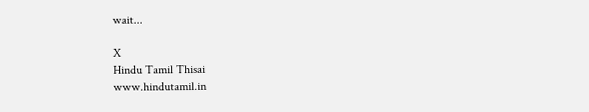wait...

X
Hindu Tamil Thisai
www.hindutamil.in